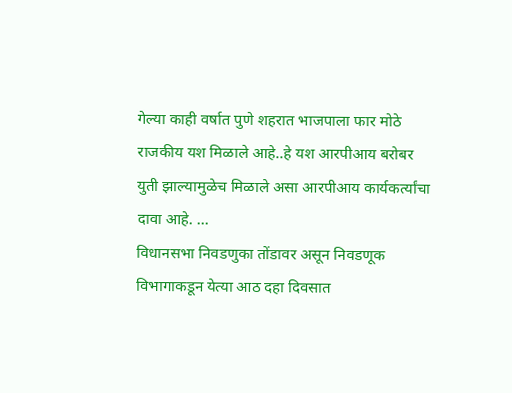गेल्या काही वर्षात पुणे शहरात भाजपाला फार मोठे राजकीय यश मिळाले आहे..हे यश आरपीआय बरोबर युती झाल्यामुळेच मिळाले असा आरपीआय कार्यकर्त्यांचा दावा आहे. ...
विधानसभा निवडणुका तोंडावर असून निवडणूक विभागाकडून येत्या आठ दहा दिवसात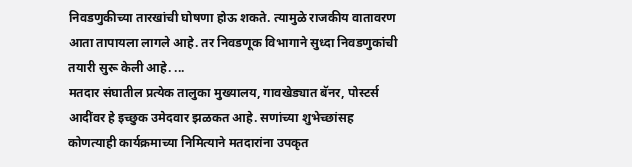निवडणुकीच्या तारखांची घोषणा होऊ शकते. त्यामुळे राजकीय वातावरण आता तापायला लागले आहे. तर निवडणूक विभागाने सुध्दा निवडणुकांची तयारी सुरू केली आहे. ...
मतदार संघातील प्रत्येक तालुका मुख्यालय, गावखेड्यात बॅनर, पोस्टर्स आदींवर हे इच्छुक उमेदवार झळकत आहे. सणांच्या शुभेच्छांसह कोणत्याही कार्यक्रमाच्या निमित्याने मतदारांना उपकृत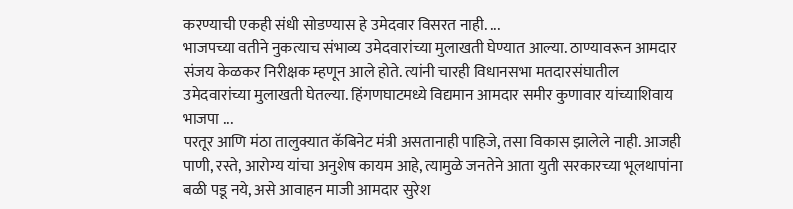करण्याची एकही संधी सोडण्यास हे उमेदवार विसरत नाही. ...
भाजपच्या वतीने नुकत्याच संभाव्य उमेदवारांच्या मुलाखती घेण्यात आल्या. ठाण्यावरून आमदार संजय केळकर निरीक्षक म्हणून आले होते. त्यांनी चारही विधानसभा मतदारसंघातील उमेदवारांच्या मुलाखती घेतल्या. हिंगणघाटमध्ये विद्यमान आमदार समीर कुणावार यांच्याशिवाय भाजपा ...
परतूर आणि मंठा तालुक्यात कॅबिनेट मंत्री असतानाही पाहिजे, तसा विकास झालेले नाही. आजही पाणी, रस्ते, आरोग्य यांचा अनुशेष कायम आहे, त्यामुळे जनतेने आता युती सरकारच्या भूलथापांना बळी पडू नये, असे आवाहन माजी आमदार सुरेश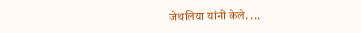जेथलिया यांनी केले. ...